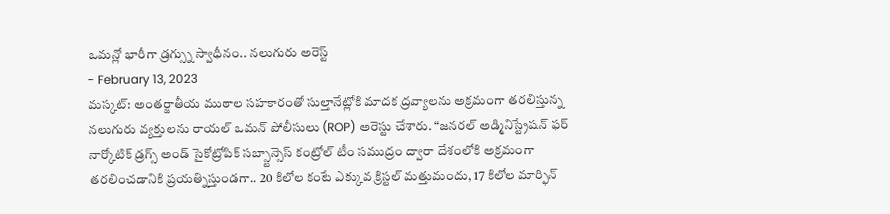ఒమన్లో భారీగా డ్రగ్స్ను స్వాధీనం.. నలుగురు అరెస్ట్
- February 13, 2023
మస్కట్: అంతర్జాతీయ ముఠాల సహకారంతో సుల్తానేట్లోకి మాదక ద్రవ్యాలను అక్రమంగా తరలిస్తున్న నలుగురు వ్యక్తులను రాయల్ ఒమన్ పోలీసులు (ROP) అరెస్టు చేశారు. “జనరల్ అడ్మినిస్ట్రేషన్ ఫర్ నార్కోటిక్ డ్రగ్స్ అండ్ సైకోట్రోపిక్ సబ్స్టాన్సెస్ కంట్రోల్ టీం సముద్రం ద్వారా దేశంలోకి అక్రమంగా తరలించడానికి ప్రయత్నిస్తుండగా.. 20 కిలోల కంటే ఎక్కువ క్రిస్టల్ మత్తుమందు, 17 కిలోల మార్ఫిన్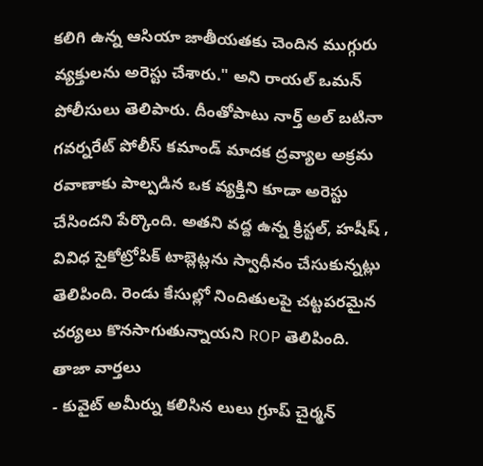కలిగి ఉన్న ఆసియా జాతీయతకు చెందిన ముగ్గురు వ్యక్తులను అరెస్టు చేశారు." అని రాయల్ ఒమన్ పోలీసులు తెలిపారు. దీంతోపాటు నార్త్ అల్ బటినా గవర్నరేట్ పోలీస్ కమాండ్ మాదక ద్రవ్యాల అక్రమ రవాణాకు పాల్పడిన ఒక వ్యక్తిని కూడా అరెస్టు చేసిందని పేర్కొంది. అతని వద్ద ఉన్న క్రిస్టల్, హషీష్ , వివిధ సైకోట్రోపిక్ టాబ్లెట్లను స్వాధీనం చేసుకున్నట్లు తెలిపింది. రెండు కేసుల్లో నిందితులపై చట్టపరమైన చర్యలు కొనసాగుతున్నాయని ROP తెలిపింది.
తాజా వార్తలు
- కువైట్ అమీర్ను కలిసిన లులు గ్రూప్ చైర్మన్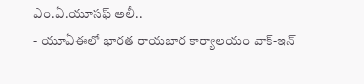ఎం.ఏ.యూసఫ్ అలీ..
- యూఏఈలో భారత రాయబార కార్యాలయం వాక్-ఇన్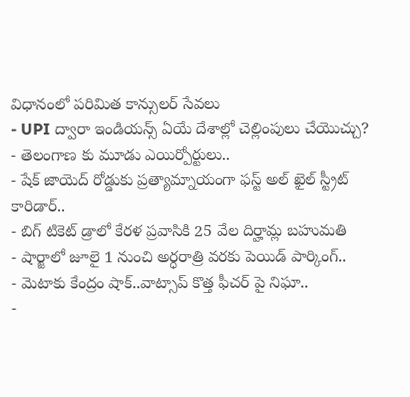విధానంలో పరిమిత కాన్సులర్ సేవలు
- UPI ద్వారా ఇండియన్స్ ఏయే దేశాల్లో చెల్లింపులు చేయొచ్చు?
- తెలంగాణ కు మూడు ఎయిర్పోర్టులు..
- షేక్ జాయెద్ రోడ్డుకు ప్రత్యామ్నాయంగా ఫస్ట్ అల్ ఖైల్ స్ట్రీట్ కారిడార్..
- బిగ్ టికెట్ డ్రాలో కేరళ ప్రవాసికి 25 వేల దిర్హామ్ల బహుమతి
- షార్జాలో జూలై 1 నుంచి అర్ధరాత్రి వరకు పెయిడ్ పార్కింగ్..
- మెటాకు కేంద్రం షాక్..వాట్సాప్ కొత్త ఫీచర్ పై నిఘా..
-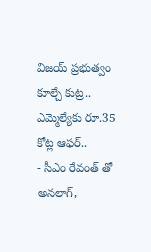విజయ్ ప్రభుత్వం కూల్చే కుట్ర.. ఎమ్మెల్యేకు రూ.35 కోట్ల ఆఫర్..
- సీఎం రేవంత్ తో అనలాగ్,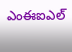ఎంఈఐఎల్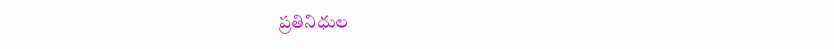ప్రతినిధుల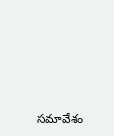సమావేశం